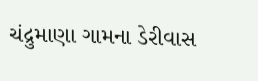ચંદ્રુમાણા ગામના ડેરીવાસ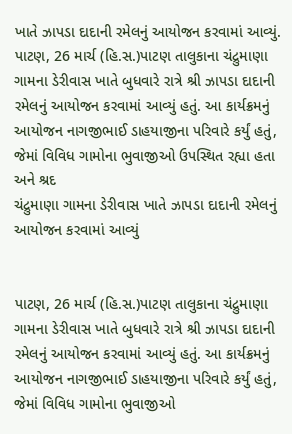ખાતે ઝાપડા દાદાની રમેલનું આયોજન કરવામાં આવ્યું.
પાટણ, 26 માર્ચ (હિ.સ.)પાટણ તાલુકાના ચંદ્રુમાણા ગામના ડેરીવાસ ખાતે બુધવારે રાત્રે શ્રી ઝાપડા દાદાની રમેલનું આયોજન કરવામાં આવ્યું હતું. આ કાર્યક્રમનું આયોજન નાગજીભાઈ ડાહયાજીના પરિવારે કર્યું હતું, જેમાં વિવિધ ગામોના ભુવાજીઓ ઉપસ્થિત રહ્યા હતા અને શ્રદ
ચંદ્રુમાણા ગામના ડેરીવાસ ખાતે ઝાપડા દાદાની રમેલનું આયોજન કરવામાં આવ્યું


પાટણ, 26 માર્ચ (હિ.સ.)પાટણ તાલુકાના ચંદ્રુમાણા ગામના ડેરીવાસ ખાતે બુધવારે રાત્રે શ્રી ઝાપડા દાદાની રમેલનું આયોજન કરવામાં આવ્યું હતું. આ કાર્યક્રમનું આયોજન નાગજીભાઈ ડાહયાજીના પરિવારે કર્યું હતું, જેમાં વિવિધ ગામોના ભુવાજીઓ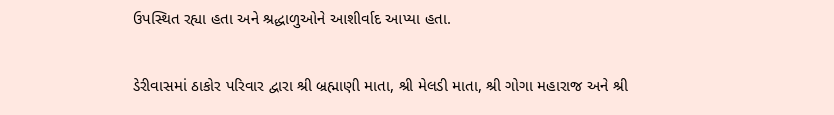ઉપસ્થિત રહ્યા હતા અને શ્રદ્ધાળુઓને આશીર્વાદ આપ્યા હતા.

ડેરીવાસમાં ઠાકોર પરિવાર દ્વારા શ્રી બ્રહ્માણી માતા, શ્રી મેલડી માતા, શ્રી ગોગા મહારાજ અને શ્રી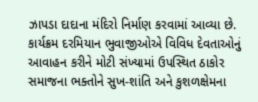ઝાપડા દાદાના મંદિરો નિર્માણ કરવામાં આવ્યા છે. કાર્યક્રમ દરમિયાન ભુવાજીઓએ વિવિધ દેવતાઓનું આવાહન કરીને મોટી સંખ્યામાં ઉપસ્થિત ઠાકોર સમાજના ભક્તોને સુખ-શાંતિ અને કુશળક્ષેમના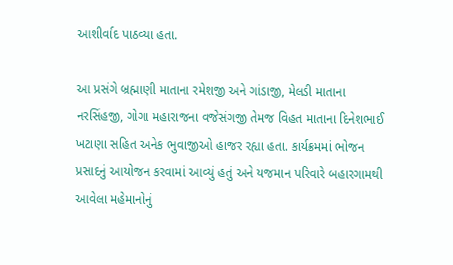આશીર્વાદ પાઠવ્યા હતા.

આ પ્રસંગે બ્રહ્માણી માતાના રમેશજી અને ગાંડાજી, મેલડી માતાના નરસિંહજી, ગોગા મહારાજના વજેસંગજી તેમજ વિહત માતાના દિનેશભાઈ ખટાણા સહિત અનેક ભુવાજીઓ હાજર રહ્યા હતા. કાર્યક્રમમાં ભોજન પ્રસાદનું આયોજન કરવામાં આવ્યું હતું અને યજમાન પરિવારે બહારગામથી આવેલા મહેમાનોનું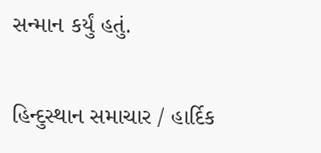સન્માન કર્યું હતું.

હિન્દુસ્થાન સમાચાર / હાર્દિક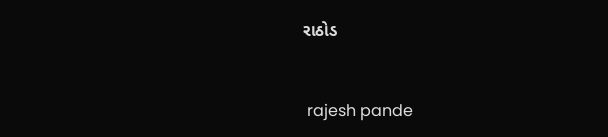રાઠોડ


 rajesh pande